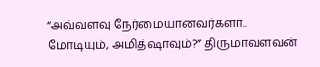“அவ்வளவு நேர்மையானவர்களா.. மோடியும், அமித்ஷாவும்?” திருமாவளவன்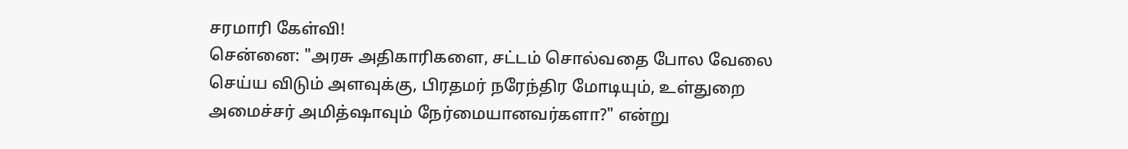சரமாரி கேள்வி!
சென்னை: "அரசு அதிகாரிகளை, சட்டம் சொல்வதை போல வேலை செய்ய விடும் அளவுக்கு, பிரதமர் நரேந்திர மோடியும், உள்துறை அமைச்சர் அமித்ஷாவும் நேர்மையானவர்களா?" என்று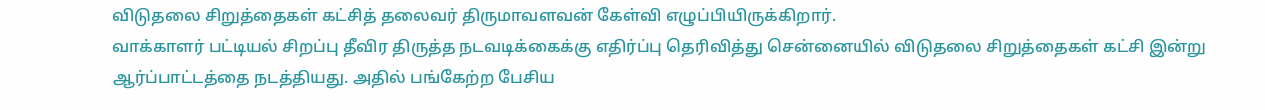விடுதலை சிறுத்தைகள் கட்சித் தலைவர் திருமாவளவன் கேள்வி எழுப்பியிருக்கிறார்.
வாக்காளர் பட்டியல் சிறப்பு தீவிர திருத்த நடவடிக்கைக்கு எதிர்ப்பு தெரிவித்து சென்னையில் விடுதலை சிறுத்தைகள் கட்சி இன்று ஆர்ப்பாட்டத்தை நடத்தியது. அதில் பங்கேற்ற பேசிய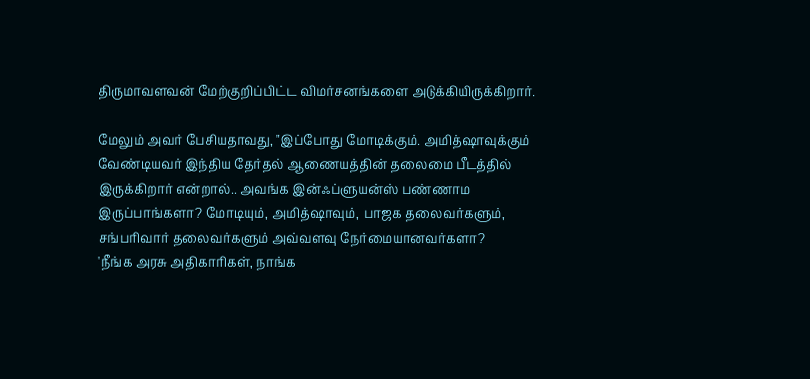திருமாவளவன் மேற்குறிப்பிட்ட விமர்சனங்களை அடுக்கியிருக்கிறார்.

மேலும் அவர் பேசியதாவது, "இப்போது மோடிக்கும். அமித்ஷாவுக்கும் வேண்டியவர் இந்திய தேர்தல் ஆணையத்தின் தலைமை பீடத்தில் இருக்கிறார் என்றால்.. அவங்க இன்ஃப்ளுயன்ஸ் பண்ணாம இருப்பாங்களா? மோடியும், அமித்ஷாவும், பாஜக தலைவர்களும், சங்பரிவார் தலைவர்களும் அவ்வளவு நேர்மையானவர்களா?
'நீங்க அரசு அதிகாரிகள், நாங்க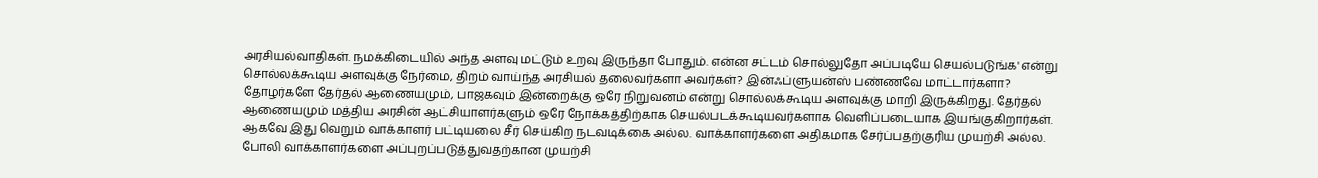அரசியல்வாதிகள். நமக்கிடையில் அந்த அளவு மட்டும் உறவு இருந்தா போதும். என்ன சட்டம் சொல்லுதோ அப்படியே செயல்படுங்க' என்று சொல்லக்கூடிய அளவுக்கு நேர்மை, திறம் வாய்ந்த அரசியல் தலைவர்களா அவர்கள்? இன்ஃப்ளுயன்ஸ் பண்ணவே மாட்டார்களா?
தோழர்களே தேர்தல் ஆணையமும், பாஜகவும் இன்றைக்கு ஒரே நிறுவனம் என்று சொல்லக்கூடிய அளவுக்கு மாறி இருக்கிறது. தேர்தல் ஆணையமும் மத்திய அரசின் ஆட்சியாளர்களும் ஒரே நோக்கத்திற்காக செயல்படக்கூடியவர்களாக வெளிப்படையாக இயங்குகிறார்கள். ஆகவே இது வெறும் வாக்காளர் பட்டியலை சீர் செய்கிற நடவடிக்கை அல்ல. வாக்காளர்களை அதிகமாக சேர்ப்பதற்குரிய முயற்சி அல்ல. போலி வாக்காளர்களை அப்புறப்படுத்துவதற்கான முயற்சி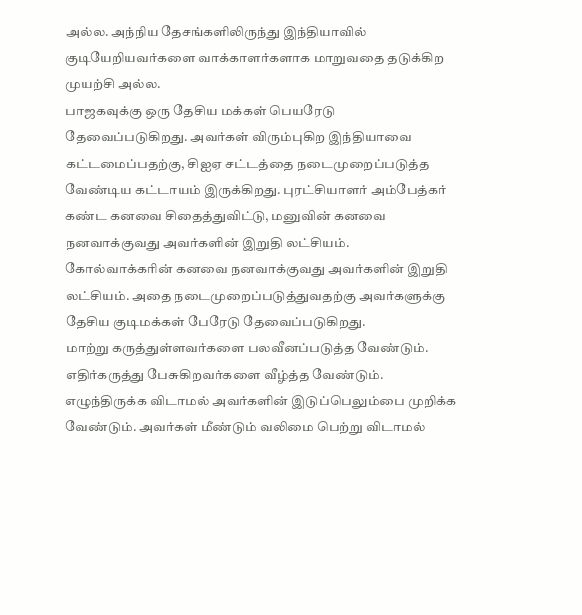அல்ல. அந்நிய தேசங்களிலிருந்து இந்தியாவில் குடியேறியவர்களை வாக்காளர்களாக மாறுவதை தடுக்கிற முயற்சி அல்ல.
பாஜகவுக்கு ஒரு தேசிய மக்கள் பெயரேடு தேவைப்படுகிறது. அவர்கள் விரும்புகிற இந்தியாவை கட்டமைப்பதற்கு, சிஐஏ சட்டத்தை நடைமுறைப்படுத்த வேண்டிய கட்டாயம் இருக்கிறது. புரட்சியாளர் அம்பேத்கர் கண்ட கனவை சிதைத்துவிட்டு, மனுவின் கனவை நனவாக்குவது அவர்களின் இறுதி லட்சியம். கோல்வாக்கரின் கனவை நனவாக்குவது அவர்களின் இறுதி லட்சியம். அதை நடைமுறைப்படுத்துவதற்கு அவர்களுக்கு தேசிய குடிமக்கள் பேரேடு தேவைப்படுகிறது.
மாற்று கருத்துள்ளவர்களை பலவீனப்படுத்த வேண்டும். எதிர்கருத்து பேசுகிறவர்களை வீழ்த்த வேண்டும். எழுந்திருக்க விடாமல் அவர்களின் இடுப்பெலும்பை முறிக்க வேண்டும். அவர்கள் மீண்டும் வலிமை பெற்று விடாமல்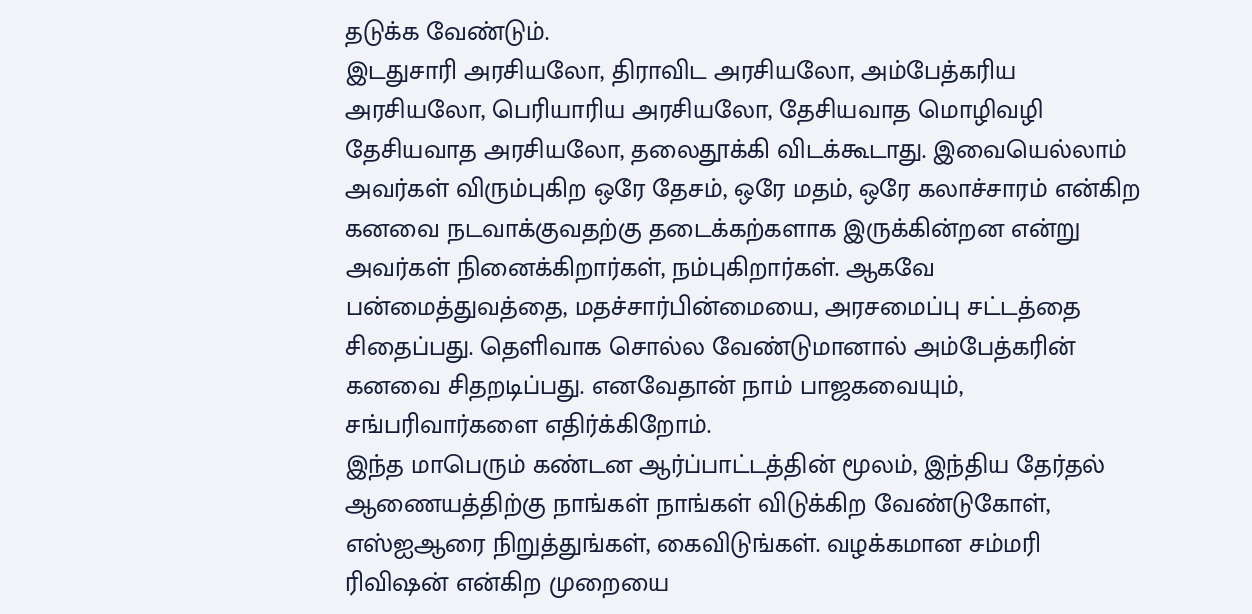தடுக்க வேண்டும்.
இடதுசாரி அரசியலோ, திராவிட அரசியலோ, அம்பேத்கரிய அரசியலோ, பெரியாரிய அரசியலோ, தேசியவாத மொழிவழி தேசியவாத அரசியலோ, தலைதூக்கி விடக்கூடாது. இவையெல்லாம் அவர்கள் விரும்புகிற ஒரே தேசம், ஒரே மதம், ஒரே கலாச்சாரம் என்கிற கனவை நடவாக்குவதற்கு தடைக்கற்களாக இருக்கின்றன என்று அவர்கள் நினைக்கிறார்கள், நம்புகிறார்கள். ஆகவே பன்மைத்துவத்தை, மதச்சார்பின்மையை, அரசமைப்பு சட்டத்தை சிதைப்பது. தெளிவாக சொல்ல வேண்டுமானால் அம்பேத்கரின் கனவை சிதறடிப்பது. எனவேதான் நாம் பாஜகவையும், சங்பரிவார்களை எதிர்க்கிறோம்.
இந்த மாபெரும் கண்டன ஆர்ப்பாட்டத்தின் மூலம், இந்திய தேர்தல் ஆணையத்திற்கு நாங்கள் நாங்கள் விடுக்கிற வேண்டுகோள், எஸ்ஐஆரை நிறுத்துங்கள், கைவிடுங்கள். வழக்கமான சம்மரி ரிவிஷன் என்கிற முறையை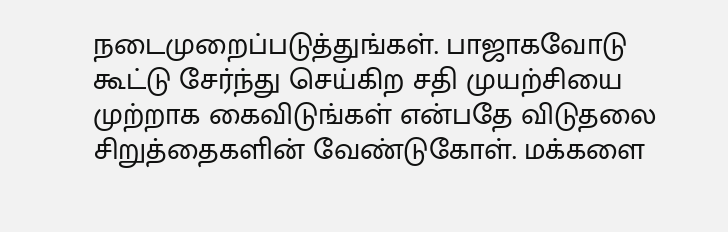நடைமுறைப்படுத்துங்கள். பாஜாகவோடு கூட்டு சேர்ந்து செய்கிற சதி முயற்சியை முற்றாக கைவிடுங்கள் என்பதே விடுதலை சிறுத்தைகளின் வேண்டுகோள். மக்களை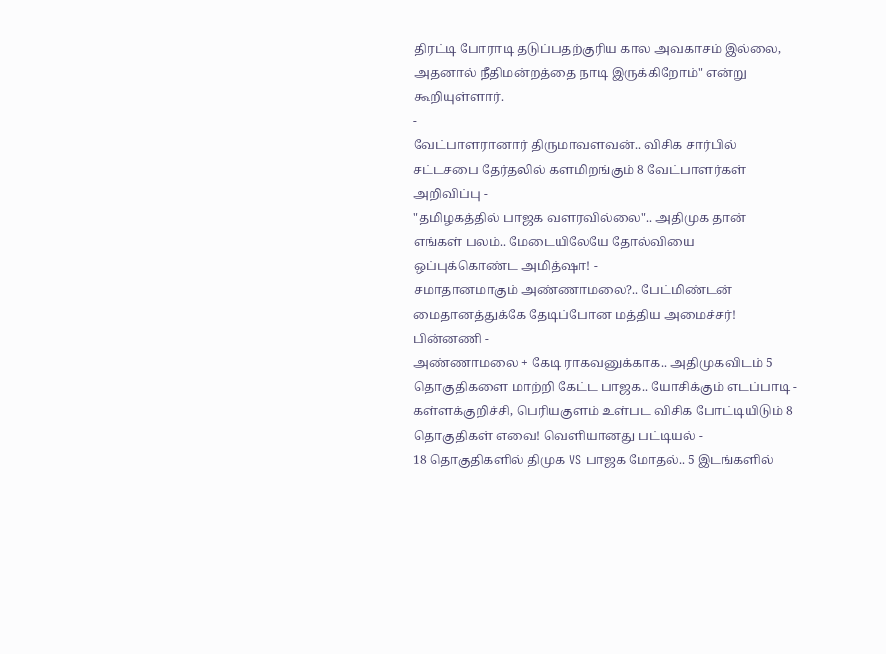திரட்டி போராடி தடுப்பதற்குரிய கால அவகாசம் இல்லை, அதனால் நீதிமன்றத்தை நாடி இருக்கிறோம்" என்று கூறியுள்ளார்.
-
வேட்பாளரானார் திருமாவளவன்.. விசிக சார்பில் சட்டசபை தேர்தலில் களமிறங்கும் 8 வேட்பாளர்கள் அறிவிப்பு -
"தமிழகத்தில் பாஜக வளரவில்லை".. அதிமுக தான் எங்கள் பலம்.. மேடையிலேயே தோல்வியை ஒப்புக்கொண்ட அமித்ஷா! -
சமாதானமாகும் அண்ணாமலை?.. பேட்மிண்டன் மைதானத்துக்கே தேடிப்போன மத்திய அமைச்சர்! பின்னணி -
அண்ணாமலை + கேடி ராகவனுக்காக.. அதிமுகவிடம் 5 தொகுதிகளை மாற்றி கேட்ட பாஜக.. யோசிக்கும் எடப்பாடி -
கள்ளக்குறிச்சி, பெரியகுளம் உள்பட விசிக போட்டியிடும் 8 தொகுதிகள் எவை! வெளியானது பட்டியல் -
18 தொகுதிகளில் திமுக VS பாஜக மோதல்.. 5 இடங்களில்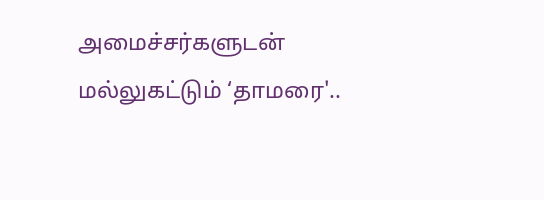அமைச்சர்களுடன் மல்லுகட்டும் ‘தாமரை'..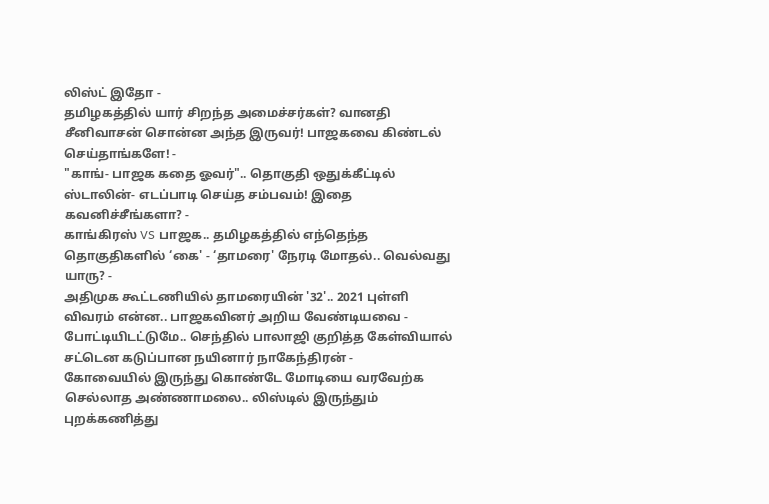லிஸ்ட் இதோ -
தமிழகத்தில் யார் சிறந்த அமைச்சர்கள்? வானதி சீனிவாசன் சொன்ன அந்த இருவர்! பாஜகவை கிண்டல் செய்தாங்களே! -
"காங்- பாஜக கதை ஓவர்".. தொகுதி ஒதுக்கீட்டில் ஸ்டாலின்- எடப்பாடி செய்த சம்பவம்! இதை கவனிச்சீங்களா? -
காங்கிரஸ் VS பாஜக.. தமிழகத்தில் எந்தெந்த தொகுதிகளில் ‘கை' - ‘தாமரை' நேரடி மோதல்.. வெல்வது யாரு? -
அதிமுக கூட்டணியில் தாமரையின் '32'.. 2021 புள்ளி விவரம் என்ன.. பாஜகவினர் அறிய வேண்டியவை -
போட்டியிடட்டுமே.. செந்தில் பாலாஜி குறித்த கேள்வியால் சட்டென கடுப்பான நயினார் நாகேந்திரன் -
கோவையில் இருந்து கொண்டே மோடியை வரவேற்க செல்லாத அண்ணாமலை.. லிஸ்டில் இருந்தும் புறக்கணித்து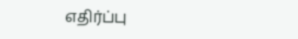எதிர்ப்பு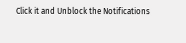Click it and Unblock the Notifications